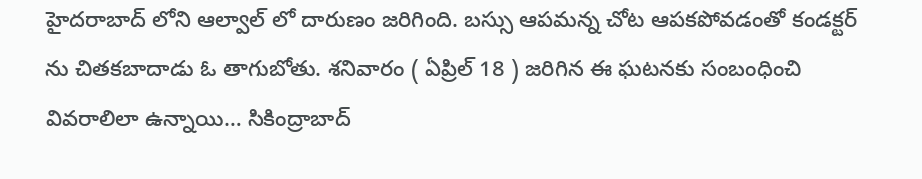హైదరాబాద్ లోని ఆల్వాల్ లో దారుణం జరిగింది. బస్సు ఆపమన్న చోట ఆపకపోవడంతో కండక్టర్ ను చితకబాదాడు ఓ తాగుబోతు. శనివారం ( ఏప్రిల్ 18 ) జరిగిన ఈ ఘటనకు సంబంధించి వివరాలిలా ఉన్నాయి… సికింద్రాబాద్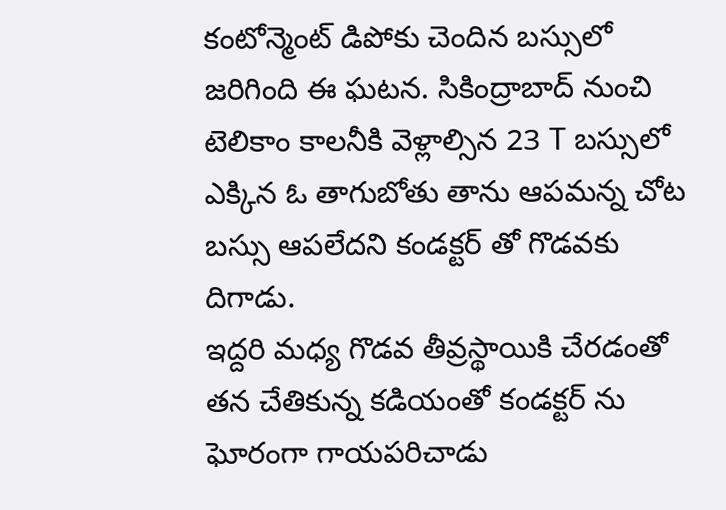కంటోన్మెంట్ డిపోకు చెందిన బస్సులో జరిగింది ఈ ఘటన. సికింద్రాబాద్ నుంచి టెలికాం కాలనీకి వెళ్లాల్సిన 23 T బస్సులో ఎక్కిన ఓ తాగుబోతు తాను ఆపమన్న చోట బస్సు ఆపలేదని కండక్టర్ తో గొడవకు దిగాడు.
ఇద్దరి మధ్య గొడవ తీవ్రస్థాయికి చేరడంతో తన చేతికున్న కడియంతో కండక్టర్ ను ఘోరంగా గాయపరిచాడు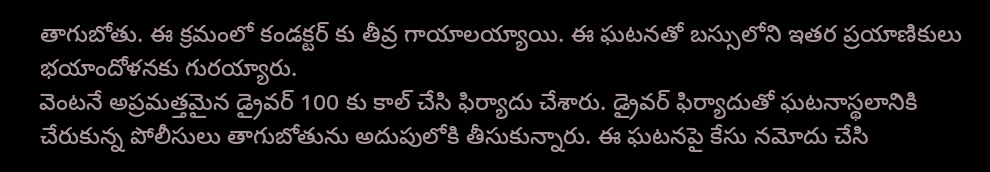తాగుబోతు. ఈ క్రమంలో కండక్టర్ కు తీవ్ర గాయాలయ్యాయి. ఈ ఘటనతో బస్సులోని ఇతర ప్రయాణికులు భయాందోళనకు గురయ్యారు.
వెంటనే అప్రమత్తమైన డ్రైవర్ 100 కు కాల్ చేసి ఫిర్యాదు చేశారు. డ్రైవర్ ఫిర్యాదుతో ఘటనాస్థలానికి చేరుకున్న పోలీసులు తాగుబోతును అదుపులోకి తీసుకున్నారు. ఈ ఘటనపై కేసు నమోదు చేసి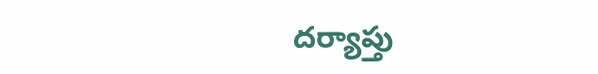దర్యాప్తు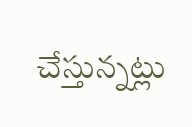చేస్తున్నట్లు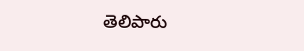తెలిపారు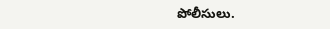పోలీసులు.